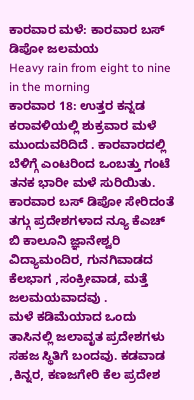ಕಾರವಾರ ಮಳೆ: ಕಾರವಾರ ಬಸ್ ಡಿಪೋ ಜಲಮಯ
Heavy rain from eight to nine in the morning
ಕಾರವಾರ 18: ಉತ್ತರ ಕನ್ನಡ ಕರಾವಳಿಯಲ್ಲಿ ಶುಕ್ರವಾರ ಮಳೆ ಮುಂದುವರಿದಿದೆ . ಕಾರವಾರದಲ್ಲಿ ಬೆಳಿಗ್ಗೆ ಎಂಟರಿಂದ ಒಂಬತ್ತು ಗಂಟೆ ತನಕ ಭಾರೀ ಮಳೆ ಸುರಿಯಿತು. ಕಾರವಾರ ಬಸ್ ಡಿಪೋ ಸೇರಿದಂತೆ ತಗ್ಗು ಪ್ರದೇಶಗಳಾದ ನ್ಯೂ ಕೆಎಚ್ ಬಿ ಕಾಲೂನಿ ಜ್ಞಾನೇಶ್ವರಿ ವಿದ್ಯಾಮಂದಿರ, ಗುನಗಿವಾಡದ ಕೆಲಭಾಗ ,ಸಂಕ್ರೀವಾಡ, ಮತ್ತೆ ಜಲಮಯವಾದವು .
ಮಳೆ ಕಡಿಮೆಯಾದ ಒಂದು ತಾಸಿನಲ್ಲಿ ಜಲಾವೃತ ಪ್ರದೇಶಗಳು ಸಹಜ ಸ್ಥಿತಿಗೆ ಬಂದವು. ಕಡವಾಡ ,ಕಿನ್ನರ, ಕಣಜಗೇರಿ ಕೆಲ ಪ್ರದೇಶ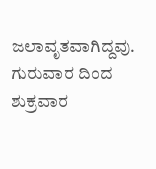ಜಲಾವೃತವಾಗಿದ್ದವು. ಗುರುವಾರ ದಿಂದ ಶುಕ್ರವಾರ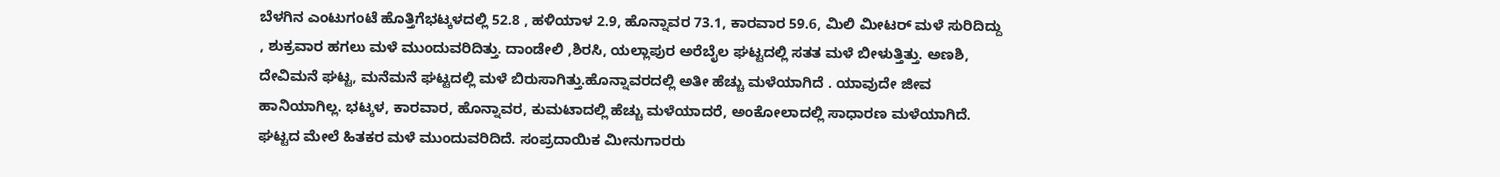ಬೆಳಗಿನ ಎಂಟುಗಂಟೆ ಹೊತ್ತಿಗೆಭಟ್ಕಳದಲ್ಲಿ 52.8 , ಹಳಿಯಾಳ 2.9, ಹೊನ್ನಾವರ 73.1, ಕಾರವಾರ 59.6, ಮಿಲಿ ಮೀಟರ್ ಮಳೆ ಸುರಿದಿದ್ದು , ಶುಕ್ರವಾರ ಹಗಲು ಮಳೆ ಮುಂದುವರಿದಿತ್ತು. ದಾಂಡೇಲಿ ,ಶಿರಸಿ, ಯಲ್ಲಾಪುರ ಅರೆಬೈಲ ಘಟ್ಟದಲ್ಲಿ ಸತತ ಮಳೆ ಬೀಳುತ್ತಿತ್ತು. ಅಣಶಿ, ದೇವಿಮನೆ ಘಟ್ಟ, ಮನೆಮನೆ ಘಟ್ಟದಲ್ಲಿ ಮಳೆ ಬಿರುಸಾಗಿತ್ತು.ಹೊನ್ನಾವರದಲ್ಲಿ ಅತೀ ಹೆಚ್ಚು ಮಳೆಯಾಗಿದೆ . ಯಾವುದೇ ಜೀವ ಹಾನಿಯಾಗಿಲ್ಲ. ಭಟ್ಕಳ, ಕಾರವಾರ, ಹೊನ್ನಾವರ, ಕುಮಟಾದಲ್ಲಿ ಹೆಚ್ಚು ಮಳೆಯಾದರೆ, ಅಂಕೋಲಾದಲ್ಲಿ ಸಾಧಾರಣ ಮಳೆಯಾಗಿದೆ. ಘಟ್ಟದ ಮೇಲೆ ಹಿತಕರ ಮಳೆ ಮುಂದುವರಿದಿದೆ. ಸಂಪ್ರದಾಯಿಕ ಮೀನುಗಾರರು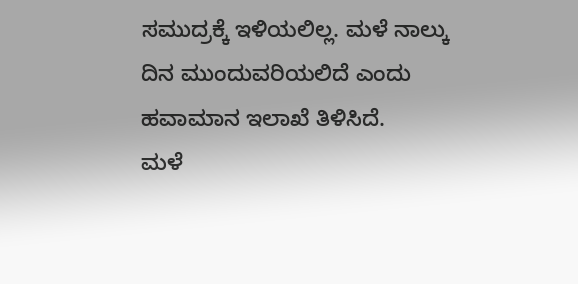ಸಮುದ್ರಕ್ಕೆ ಇಳಿಯಲಿಲ್ಲ. ಮಳೆ ನಾಲ್ಕು ದಿನ ಮುಂದುವರಿಯಲಿದೆ ಎಂದು ಹವಾಮಾನ ಇಲಾಖೆ ತಿಳಿಸಿದೆ.
ಮಳೆ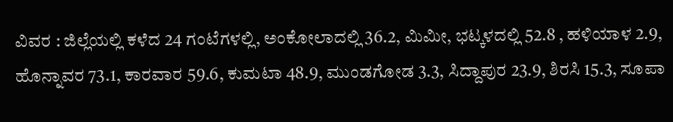ವಿವರ : ಜಿಲ್ಲೆಯಲ್ಲಿ ಕಳೆದ 24 ಗಂಟೆಗಳಲ್ಲಿ, ಅಂಕೋಲಾದಲ್ಲಿ 36.2, ಮಿಮೀ, ಭಟ್ಕಳದಲ್ಲಿ 52.8 , ಹಳಿಯಾಳ 2.9, ಹೊನ್ನಾವರ 73.1, ಕಾರವಾರ 59.6, ಕುಮಟಾ 48.9, ಮುಂಡಗೋಡ 3.3, ಸಿದ್ದಾಪುರ 23.9, ಶಿರಸಿ 15.3, ಸೂಪಾ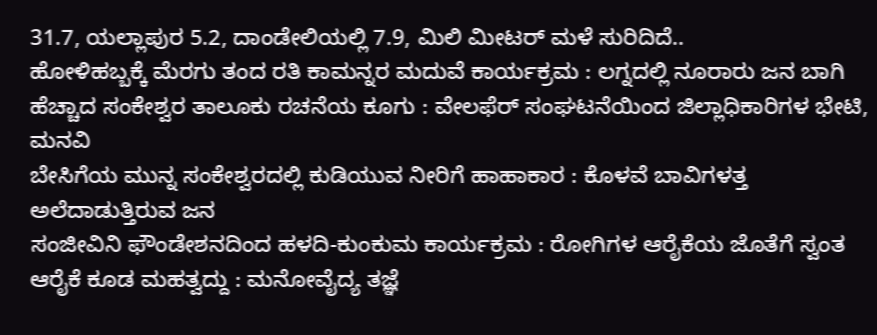31.7, ಯಲ್ಲಾಪುರ 5.2, ದಾಂಡೇಲಿಯಲ್ಲಿ 7.9, ಮಿಲಿ ಮೀಟರ್ ಮಳೆ ಸುರಿದಿದೆ..
ಹೋಳಿಹಬ್ಬಕ್ಕೆ ಮೆರಗು ತಂದ ರತಿ ಕಾಮನ್ನರ ಮದುವೆ ಕಾರ್ಯಕ್ರಮ : ಲಗ್ನದಲ್ಲಿ ನೂರಾರು ಜನ ಬಾಗಿ
ಹೆಚ್ಚಾದ ಸಂಕೇಶ್ವರ ತಾಲೂಕು ರಚನೆಯ ಕೂಗು : ವೇಲಫೆರ್ ಸಂಘಟನೆಯಿಂದ ಜಿಲ್ಲಾಧಿಕಾರಿಗಳ ಭೇಟಿ, ಮನವಿ
ಬೇಸಿಗೆಯ ಮುನ್ನ ಸಂಕೇಶ್ವರದಲ್ಲಿ ಕುಡಿಯುವ ನೀರಿಗೆ ಹಾಹಾಕಾರ : ಕೊಳವೆ ಬಾವಿಗಳತ್ತ ಅಲೆದಾಡುತ್ತಿರುವ ಜನ
ಸಂಜೀವಿನಿ ಫೌಂಡೇಶನದಿಂದ ಹಳದಿ-ಕುಂಕುಮ ಕಾರ್ಯಕ್ರಮ : ರೋಗಿಗಳ ಆರೈಕೆಯ ಜೊತೆಗೆ ಸ್ವಂತ ಆರೈಕೆ ಕೂಡ ಮಹತ್ವದ್ದು : ಮನೋವೈದ್ಯ ತಜ್ಞೆ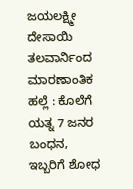ಜಯಲಕ್ಷ್ಮೀ ದೇಸಾಯಿ
ತಲವಾರ್ನಿಂದ ಮಾರಣಾಂತಿಕ ಹಲ್ಲೆ : ಕೊಲೆಗೆ ಯತ್ನ 7 ಜನರ ಬಂಧನ, ಇಬ್ಬರಿಗೆ ಶೋಧ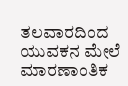ತಲವಾರದಿಂದ ಯುವಕನ ಮೇಲೆ ಮಾರಣಾಂತಿಕ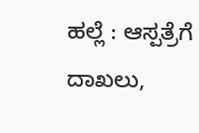ಹಲ್ಲೆ : ಆಸ್ಪತ್ರೆಗೆ ದಾಖಲು,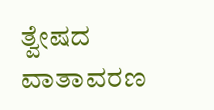ತ್ವೇಷದ ವಾತಾವರಣ